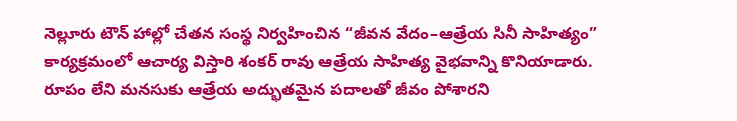నెల్లూరు టౌన్ హాల్లో చేతన సంస్థ నిర్వహించిన “జీవన వేదం–ఆత్రేయ సినీ సాహిత్యం” కార్యక్రమంలో ఆచార్య విస్తారి శంకర్ రావు ఆత్రేయ సాహిత్య వైభవాన్ని కొనియాడారు. రూపం లేని మనసుకు ఆత్రేయ అద్భుతమైన పదాలతో జీవం పోశారని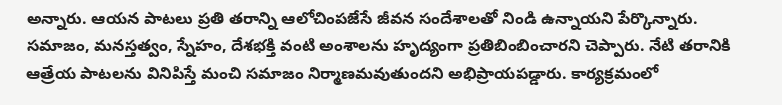అన్నారు. ఆయన పాటలు ప్రతి తరాన్ని ఆలోచింపజేసే జీవన సందేశాలతో నిండి ఉన్నాయని పేర్కొన్నారు. సమాజం, మనస్తత్వం, స్నేహం, దేశభక్తి వంటి అంశాలను హృద్యంగా ప్రతిబింబించారని చెప్పారు. నేటి తరానికి ఆత్రేయ పాటలను వినిపిస్తే మంచి సమాజం నిర్మాణమవుతుందని అభిప్రాయపడ్డారు. కార్యక్రమంలో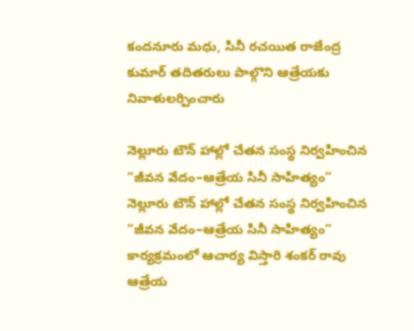కందనూరు మధు, సినీ రచయిత రాజేంద్ర కుమార్ తదితరులు పాల్గొని ఆత్రేయకు నివాళులర్పించారు

నెల్లూరు టౌన్ హాల్లో చేతన సంస్థ నిర్వహించిన “జీవన వేదం–ఆత్రేయ సినీ సాహిత్యం”
నెల్లూరు టౌన్ హాల్లో చేతన సంస్థ నిర్వహించిన “జీవన వేదం–ఆత్రేయ సినీ సాహిత్యం” కార్యక్రమంలో ఆచార్య విస్తారి శంకర్ రావు ఆత్రేయ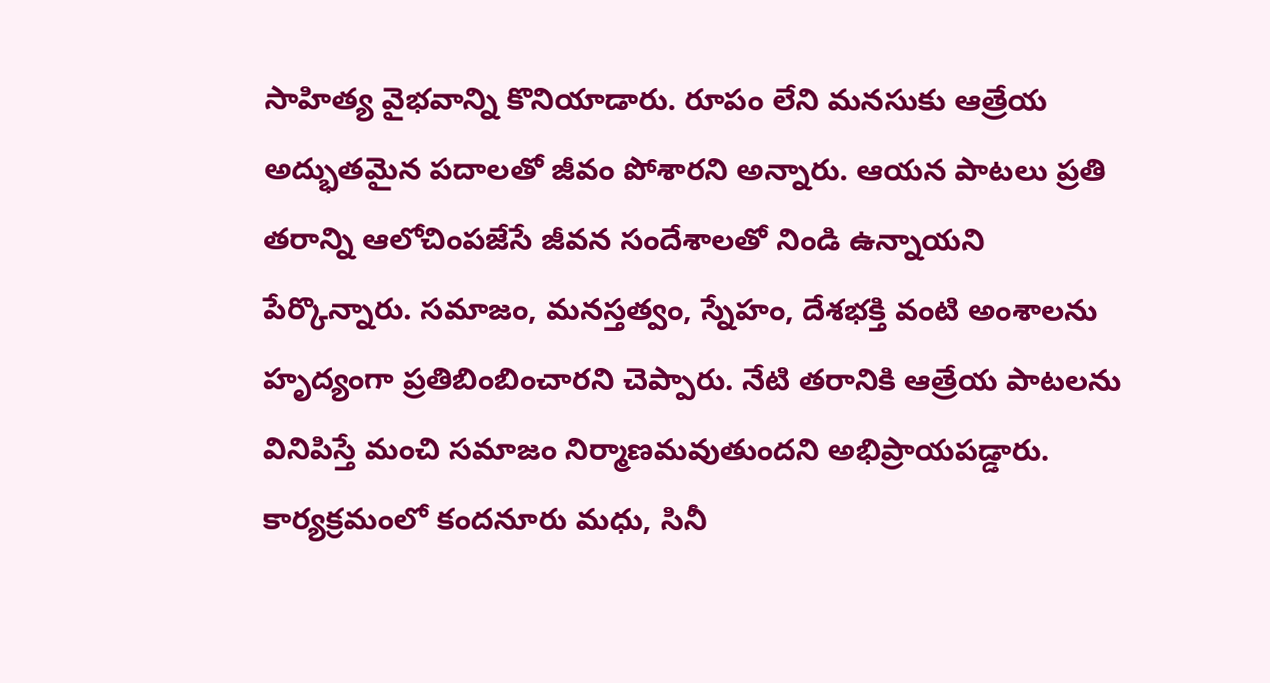సాహిత్య వైభవాన్ని కొనియాడారు. రూపం లేని మనసుకు ఆత్రేయ అద్భుతమైన పదాలతో జీవం పోశారని అన్నారు. ఆయన పాటలు ప్రతి తరాన్ని ఆలోచింపజేసే జీవన సందేశాలతో నిండి ఉన్నాయని పేర్కొన్నారు. సమాజం, మనస్తత్వం, స్నేహం, దేశభక్తి వంటి అంశాలను హృద్యంగా ప్రతిబింబించారని చెప్పారు. నేటి తరానికి ఆత్రేయ పాటలను వినిపిస్తే మంచి సమాజం నిర్మాణమవుతుందని అభిప్రాయపడ్డారు. కార్యక్రమంలో కందనూరు మధు, సినీ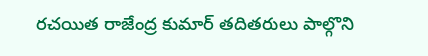రచయిత రాజేంద్ర కుమార్ తదితరులు పాల్గొని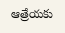ఆత్రేయకు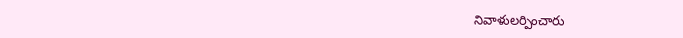నివాళులర్పించారు